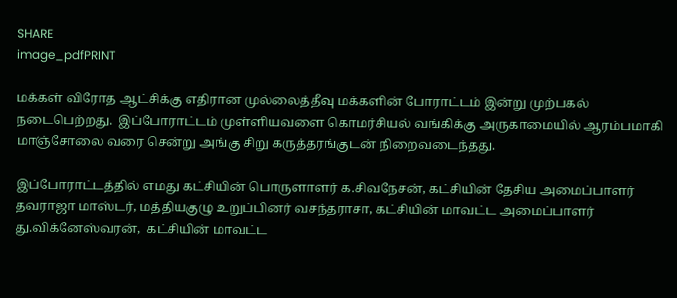SHARE
image_pdfPRINT

மக்கள் விரோத ஆட்சிக்கு எதிரான முல்லைத்தீவு மக்களின் போராட்டம் இன்று முற்பகல் நடைபெற்றது.  இப்போராட்டம் முள்ளியவளை கொமர்சியல் வங்கிக்கு அருகாமையில் ஆரம்பமாகி மாஞ்சோலை வரை சென்று அங்கு சிறு கருத்தரங்குடன் நிறைவடைந்தது.

இப்போராட்டத்தில் எமது கட்சியின் பொருளாளர் க.சிவநேசன், கட்சியின் தேசிய அமைப்பாளர் தவராஜா மாஸ்டர், மத்தியகுழு உறுப்பினர் வசந்தராசா, கட்சியின் மாவட்ட அமைப்பாளர் து.விக்னேஸ்வரன்,  கட்சியின் மாவட்ட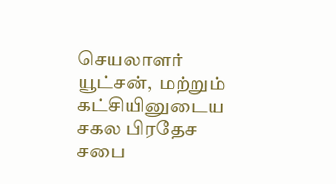செயலாளர் யூட்சன்,  மற்றும் கட்சியினுடைய சகல பிரதேச சபை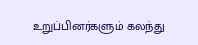உறுப்பினர்களும் கலந்து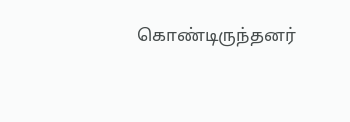கொண்டிருந்தனர்